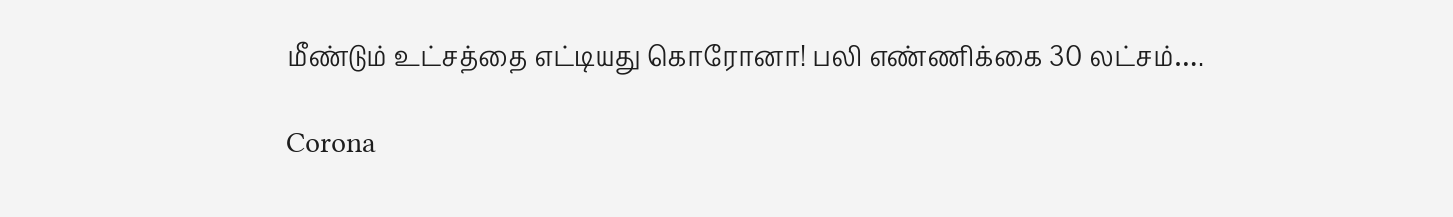மீண்டும் உட்சத்தை எட்டியது கொரோனா! பலி எண்ணிக்கை 30 லட்சம்….

Corona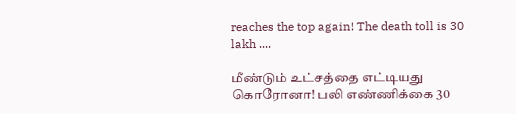reaches the top again! The death toll is 30 lakh ....

மீண்டும் உட்சத்தை எட்டியது கொரோனா! பலி எண்ணிக்கை 30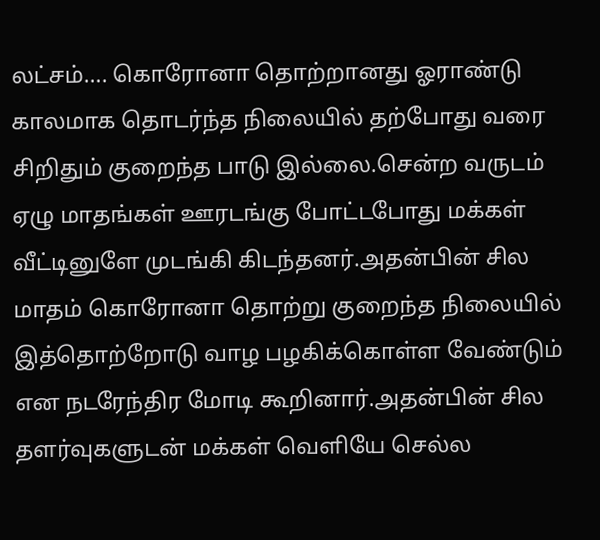லட்சம்…. கொரோனா தொற்றானது ஓராண்டு காலமாக தொடர்ந்த நிலையில் தற்போது வரை சிறிதும் குறைந்த பாடு இல்லை.சென்ற வருடம் ஏழு மாதங்கள் ஊரடங்கு போட்டபோது மக்கள் வீட்டினுளே முடங்கி கிடந்தனர்.அதன்பின் சில மாதம் கொரோனா தொற்று குறைந்த நிலையில் இத்தொற்றோடு வாழ பழகிக்கொள்ள வேண்டும் என நடரேந்திர மோடி கூறினார்.அதன்பின் சில தளர்வுகளுடன் மக்கள் வெளியே செல்ல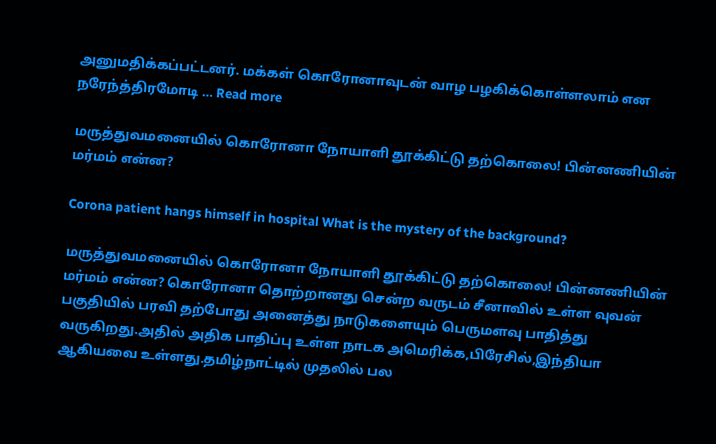அனுமதிக்கப்பட்டனர். மக்கள் கொரோனாவுடன் வாழ பழகிக்கொள்ளலாம் என நரேந்த்திரமோடி … Read more

மருத்துவமனையில் கொரோனா நோயாளி தூக்கிட்டு தற்கொலை! பின்னணியின் மர்மம் என்ன?

Corona patient hangs himself in hospital What is the mystery of the background?

மருத்துவமனையில் கொரோனா நோயாளி தூக்கிட்டு தற்கொலை! பின்னணியின் மர்மம் என்ன? கொரோனா தொற்றானது சென்ற வருடம் சீனாவில் உள்ள வுவன் பகுதியில் பரவி தற்போது அனைத்து நாடுகளையும் பெருமளவு பாதித்து வருகிறது.அதில் அதிக பாதிப்பு உள்ள நாடக அமெரிக்க,பிரேசில்,இந்தியா ஆகியவை உள்ளது.தமிழ்நாட்டில் முதலில் பல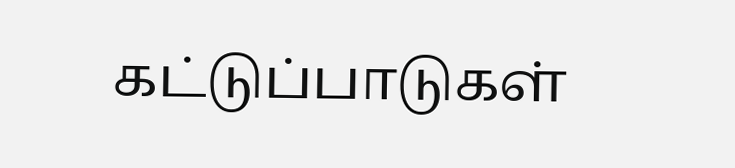கட்டுப்பாடுகள்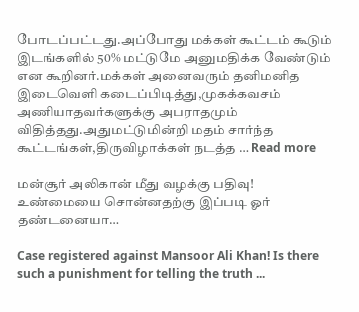போடப்பட்டது.அப்போது மக்கள் கூட்டம் கூடும் இடங்களில் 50% மட்டுமே அனுமதிக்க வேண்டும் என கூறினர்.மக்கள் அனைவரும் தனிமனித இடைவெளி கடைப்பிடித்து,முகக்கவசம் அணியாதவர்களுக்கு அபராதமும் விதித்தது.அதுமட்டுமின்றி மதம் சார்ந்த கூட்டங்கள்,திருவிழாக்கள் நடத்த … Read more

மன்சூர் அலிகான் மீது வழக்கு பதிவு! உண்மையை சொன்னதற்கு இப்படி ஓர் தண்டனையா…

Case registered against Mansoor Ali Khan! Is there such a punishment for telling the truth ...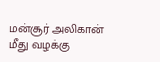மன்சூர் அலிகான் மீது வழக்கு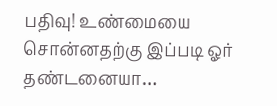பதிவு! உண்மையை சொன்னதற்கு இப்படி ஓர் தண்டனையா…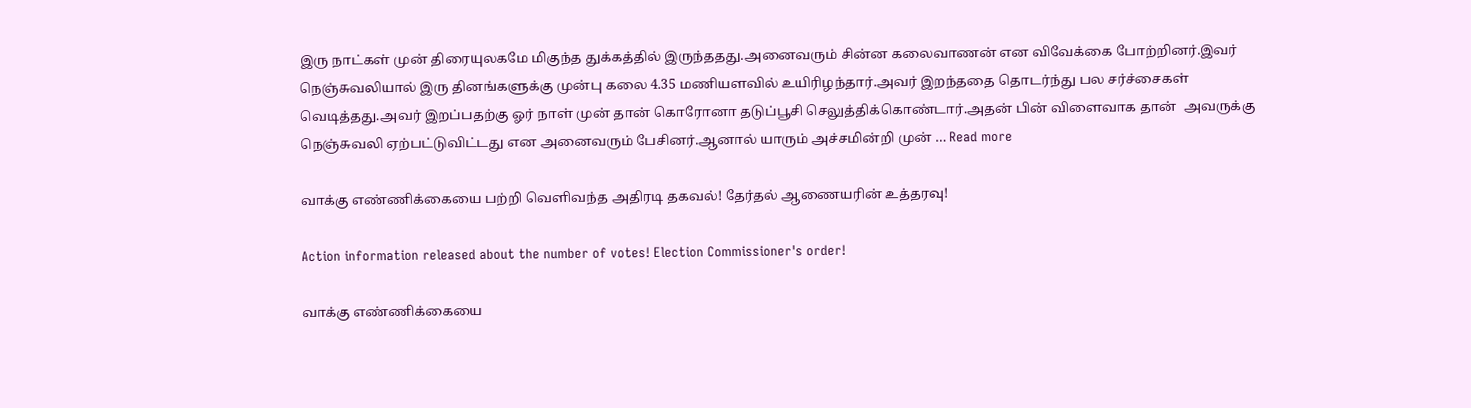இரு நாட்கள் முன் திரையுலகமே மிகுந்த துக்கத்தில் இருந்ததது.அனைவரும் சின்ன கலைவாணன் என விவேக்கை போற்றினர்.இவர் நெஞ்சுவலியால் இரு தினங்களுக்கு முன்பு கலை 4.35 மணியளவில் உயிரிழந்தார்.அவர் இறந்ததை தொடர்ந்து பல சர்ச்சைகள் வெடித்தது.அவர் இறப்பதற்கு ஓர் நாள் முன் தான் கொரோனா தடுப்பூசி செலுத்திக்கொண்டார்.அதன் பின் விளைவாக தான்  அவருக்கு நெஞ்சுவலி ஏற்பட்டுவிட்டது என அனைவரும் பேசினர்.ஆனால் யாரும் அச்சமின்றி முன் … Read more

வாக்கு எண்ணிக்கையை பற்றி வெளிவந்த அதிரடி தகவல்! தேர்தல் ஆணையரின் உத்தரவு!

Action information released about the number of votes! Election Commissioner's order!

வாக்கு எண்ணிக்கையை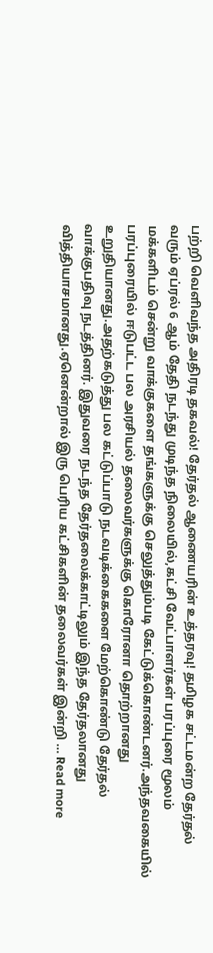பற்றி வெளிவந்த அதிரடி தகவல்! தேர்தல் ஆணையரின் உத்தரவு! தமிழக சட்டமன்ற தேர்தல் வரும் ஏப்ரல் 6 ஆம் தேதி நடந்து முடிந்த நிலையில்,கட்சி வேட்பாளர்கள் பரப்புரை மூலம் மக்களிடம் சென்று வாக்குகளை தங்களுக்கு செலுத்தும்படி கேட்டுக்கொண்டனர்.அந்தவகையில் பரப்புரையில் ஈடுபட்ட பல அரசியல் தலைவர்களுக்கு கொரோனா தொற்றானது உறுதியானது.அதற்கடுத்து பல கட்டுப்பாடு நடவடிக்கைகளை மேற்கொண்டு தேர்தல் வாக்குபதிவு நடத்தினர். இதுவரை நடந்த தேர்தலைக்காட்டிலும் இந்த தேர்தலானது வித்தியாசமானது.ஏனென்றால் இரு பெரிய கட்சிகளின் தலைவர்கள் இன்றி … Read more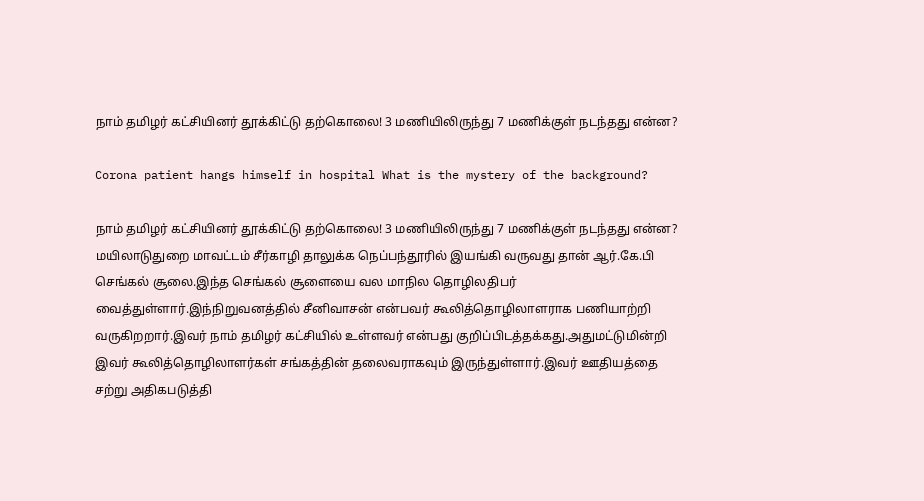நாம் தமிழர் கட்சியினர் தூக்கிட்டு தற்கொலை! 3 மணியிலிருந்து 7 மணிக்குள் நடந்தது என்ன?

Corona patient hangs himself in hospital What is the mystery of the background?

நாம் தமிழர் கட்சியினர் தூக்கிட்டு தற்கொலை! 3 மணியிலிருந்து 7 மணிக்குள் நடந்தது என்ன? மயிலாடுதுறை மாவட்டம் சீர்காழி தாலுக்க நெப்பந்தூரில் இயங்கி வருவது தான் ஆர்.கே.பி செங்கல் சூலை.இந்த செங்கல் சூளையை வல மாநில தொழிலதிபர் வைத்துள்ளார்.இந்நிறுவனத்தில் சீனிவாசன் என்பவர் கூலித்தொழிலாளராக பணியாற்றி வருகிறறார்.இவர் நாம் தமிழர் கட்சியில் உள்ளவர் என்பது குறிப்பிடத்தக்கது.அதுமட்டுமின்றி இவர் கூலித்தொழிலாளர்கள் சங்கத்தின் தலைவராகவும் இருந்துள்ளார்.இவர் ஊதியத்தை சற்று அதிகபடுத்தி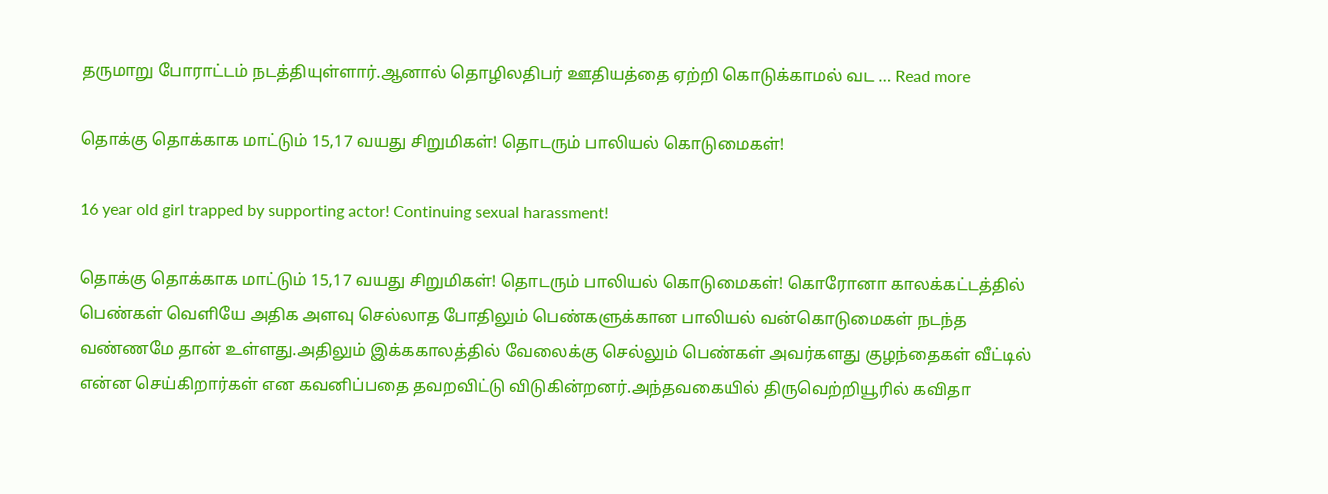தருமாறு போராட்டம் நடத்தியுள்ளார்.ஆனால் தொழிலதிபர் ஊதியத்தை ஏற்றி கொடுக்காமல் வட … Read more

தொக்கு தொக்காக மாட்டும் 15,17 வயது சிறுமிகள்! தொடரும் பாலியல் கொடுமைகள்!

16 year old girl trapped by supporting actor! Continuing sexual harassment!

தொக்கு தொக்காக மாட்டும் 15,17 வயது சிறுமிகள்! தொடரும் பாலியல் கொடுமைகள்! கொரோனா காலக்கட்டத்தில் பெண்கள் வெளியே அதிக அளவு செல்லாத போதிலும் பெண்களுக்கான பாலியல் வன்கொடுமைகள் நடந்த வண்ணமே தான் உள்ளது.அதிலும் இக்ககாலத்தில் வேலைக்கு செல்லும் பெண்கள் அவர்களது குழந்தைகள் வீட்டில் என்ன செய்கிறார்கள் என கவனிப்பதை தவறவிட்டு விடுகின்றனர்.அந்தவகையில் திருவெற்றியூரில் கவிதா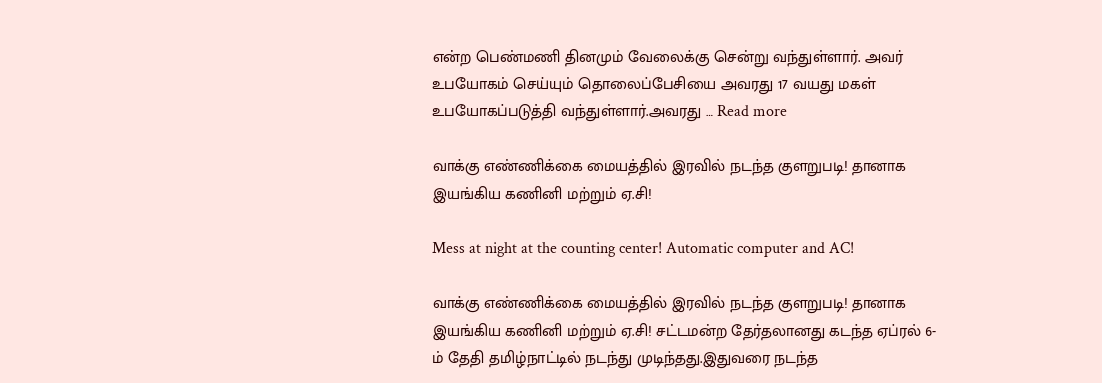என்ற பெண்மணி தினமும் வேலைக்கு சென்று வந்துள்ளார். அவர் உபயோகம் செய்யும் தொலைப்பேசியை அவரது 17 வயது மகள் உபயோகப்படுத்தி வந்துள்ளார்.அவரது … Read more

வாக்கு எண்ணிக்கை மையத்தில் இரவில் நடந்த குளறுபடி! தானாக இயங்கிய கணினி மற்றும் ஏ.சி!

Mess at night at the counting center! Automatic computer and AC!

வாக்கு எண்ணிக்கை மையத்தில் இரவில் நடந்த குளறுபடி! தானாக இயங்கிய கணினி மற்றும் ஏ.சி! சட்டமன்ற தேர்தலானது கடந்த ஏப்ரல் 6-ம் தேதி தமிழ்நாட்டில் நடந்து முடிந்தது.இதுவரை நடந்த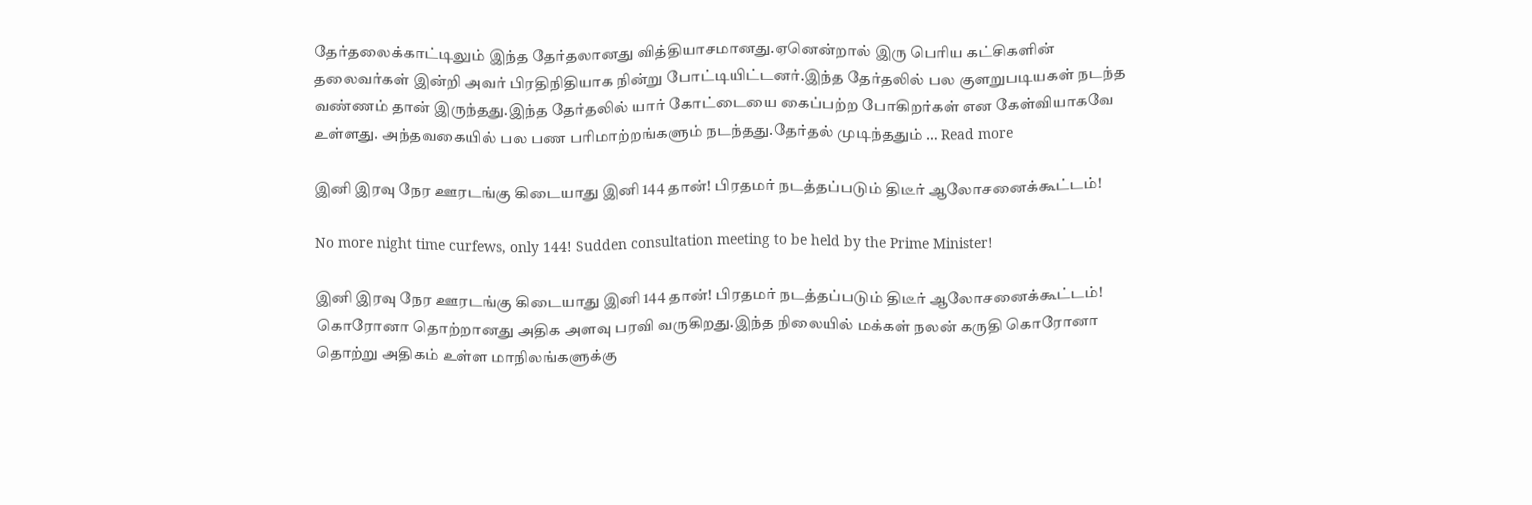தேர்தலைக்காட்டிலும் இந்த தேர்தலானது வித்தியாசமானது.ஏனென்றால் இரு பெரிய கட்சிகளின் தலைவர்கள் இன்றி அவர் பிரதிநிதியாக நின்று போட்டியிட்டனர்.இந்த தேர்தலில் பல குளறுபடியகள் நடந்த வண்ணம் தான் இருந்தது.இந்த தேர்தலில் யார் கோட்டையை கைப்பற்ற போகிறர்கள் என கேள்வியாகவே உள்ளது. அந்தவகையில் பல பண பரிமாற்றங்களும் நடந்தது.தேர்தல் முடிந்ததும் … Read more

இனி இரவு நேர ஊரடங்கு கிடையாது இனி 144 தான்! பிரதமர் நடத்தப்படும் திடீர் ஆலோசனைக்கூட்டம்!

No more night time curfews, only 144! Sudden consultation meeting to be held by the Prime Minister!

இனி இரவு நேர ஊரடங்கு கிடையாது இனி 144 தான்! பிரதமர் நடத்தப்படும் திடீர் ஆலோசனைக்கூட்டம்! கொரோனா தொற்றானது அதிக அளவு பரவி வருகிறது.இந்த நிலையில் மக்கள் நலன் கருதி கொரோனா தொற்று அதிகம் உள்ள மாநிலங்களுக்கு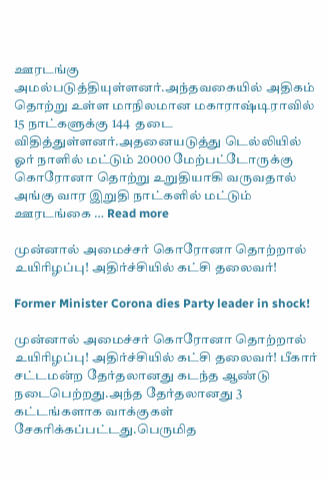ஊரடங்கு அமல்படுத்தியுள்ளனர்.அந்தவகையில் அதிகம் தொற்று உள்ள மாநிலமான மகாராஷ்டிராவில் 15 நாட்களுக்கு 144  தடை விதித்துள்ளனர்.அதனையடுத்து டெல்லியில் ஓர் நாளில் மட்டும் 20000 மேற்பட்டோருக்கு கொரோனா தொற்று உறுதியாகி வருவதால் அங்கு வார இறுதி நாட்களில் மட்டும் ஊரடங்கை … Read more

முன்னால் அமைச்சர் கொரோனா தொற்றால் உயிரிழப்பு! அதிர்ச்சியில் கட்சி தலைவர்!

Former Minister Corona dies Party leader in shock!

முன்னால் அமைச்சர் கொரோனா தொற்றால் உயிரிழப்பு! அதிர்ச்சியில் கட்சி தலைவர்! பீகார் சட்டமன்ற தேர்தலானது கடந்த ஆண்டு நடைபெற்றது.அந்த தேர்தலானது 3 கட்டங்களாக வாக்குகள் சேகரிக்கப்பட்டது.பெருமித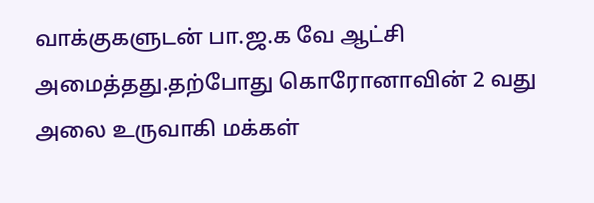வாக்குகளுடன் பா.ஜ.க வே ஆட்சி அமைத்தது.தற்போது கொரோனாவின் 2 வது அலை உருவாகி மக்கள்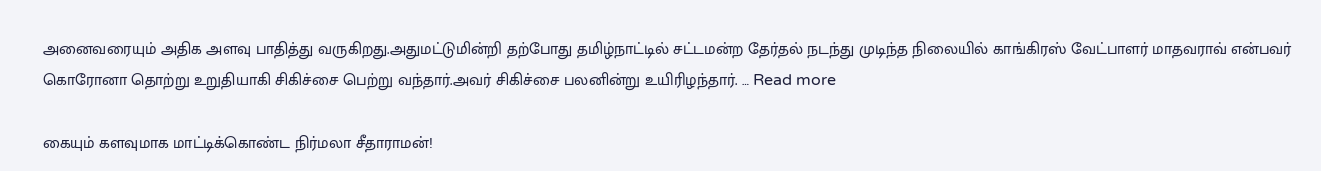அனைவரையும் அதிக அளவு பாதித்து வருகிறது.அதுமட்டுமின்றி தற்போது தமிழ்நாட்டில் சட்டமன்ற தேர்தல் நடந்து முடிந்த நிலையில் காங்கிரஸ் வேட்பாளர் மாதவராவ் என்பவர் கொரோனா தொற்று உறுதியாகி சிகிச்சை பெற்று வந்தார்.அவர் சிகிச்சை பலனின்று உயிரிழந்தார். … Read more

கையும் களவுமாக மாட்டிக்கொண்ட நிர்மலா சீதாராமன்!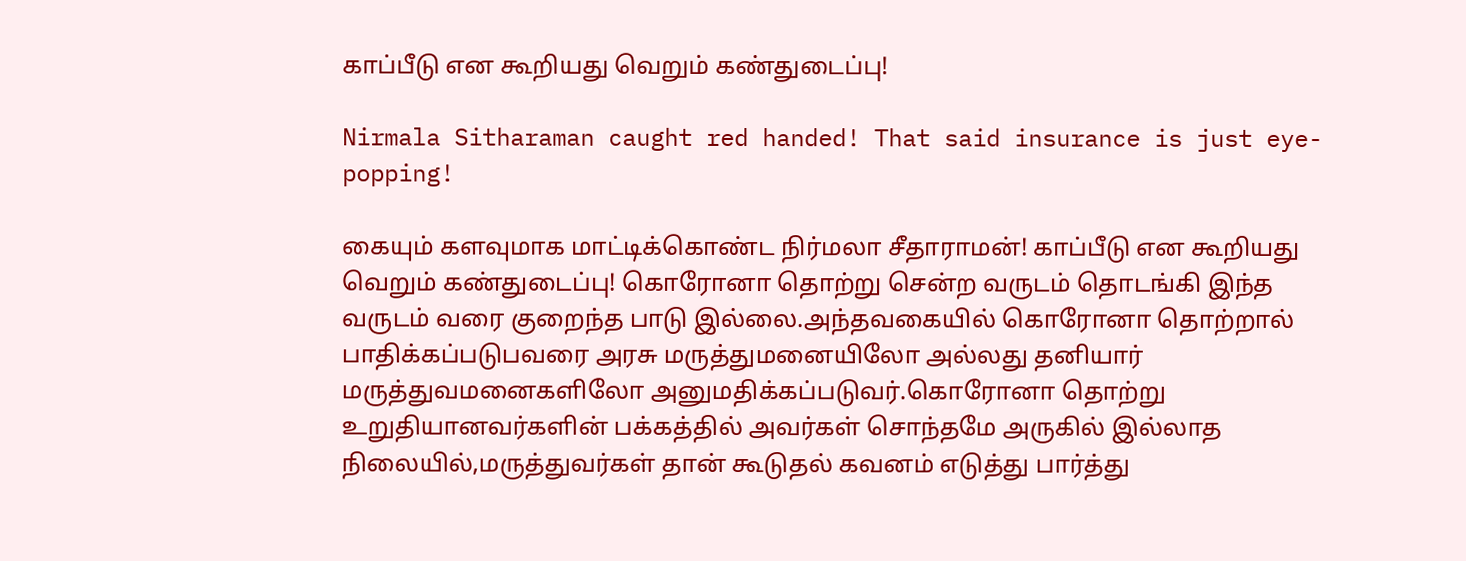காப்பீடு என கூறியது வெறும் கண்துடைப்பு!

Nirmala Sitharaman caught red handed! That said insurance is just eye-popping!

கையும் களவுமாக மாட்டிக்கொண்ட நிர்மலா சீதாராமன்! காப்பீடு என கூறியது வெறும் கண்துடைப்பு! கொரோனா தொற்று சென்ற வருடம் தொடங்கி இந்த வருடம் வரை குறைந்த பாடு இல்லை.அந்தவகையில் கொரோனா தொற்றால் பாதிக்கப்படுபவரை அரசு மருத்துமனையிலோ அல்லது தனியார் மருத்துவமனைகளிலோ அனுமதிக்கப்படுவர்.கொரோனா தொற்று உறுதியானவர்களின் பக்கத்தில் அவர்கள் சொந்தமே அருகில் இல்லாத நிலையில்,மருத்துவர்கள் தான் கூடுதல் கவனம் எடுத்து பார்த்து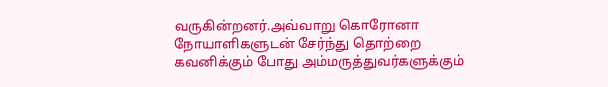வருகின்றனர்.அவ்வாறு கொரோனா நோயாளிகளுடன் சேர்ந்து தொற்றை கவனிக்கும் போது அம்மருத்துவர்களுக்கும்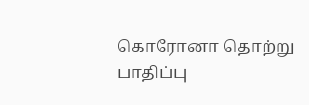கொரோனா தொற்று பாதிப்பு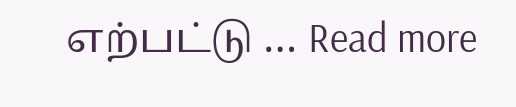எற்பட்டு … Read more